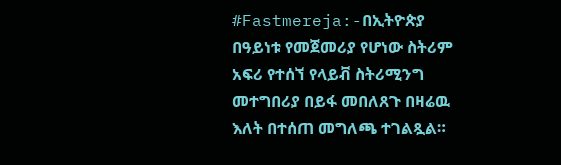#Fastmereja:-በኢትዮጵያ በዓይነቱ የመጀመሪያ የሆነው ስትሪም አፍሪ የተሰኘ የላይቭ ስትሪሚንግ መተግበሪያ በይፋ መበለጸጉ በዛሬዉ እለት በተሰጠ መግለጫ ተገልጿል።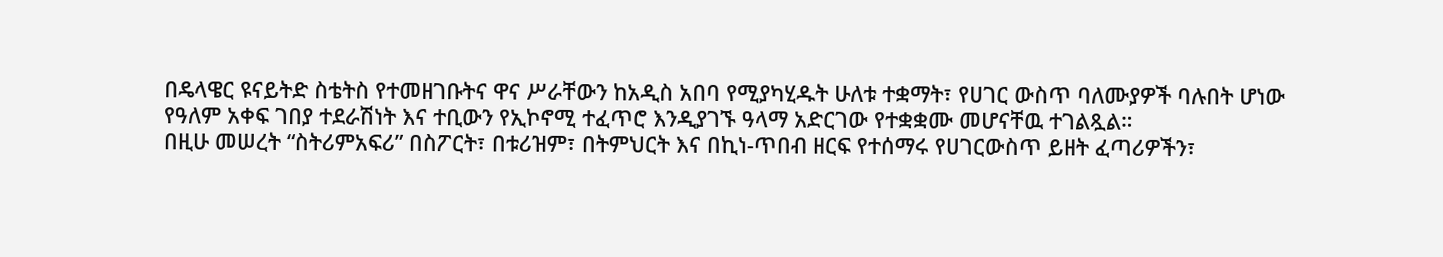በዴላዌር ዩናይትድ ስቴትስ የተመዘገቡትና ዋና ሥራቸውን ከአዲስ አበባ የሚያካሂዱት ሁለቱ ተቋማት፣ የሀገር ውስጥ ባለሙያዎች ባሉበት ሆነው የዓለም አቀፍ ገበያ ተደራሽነት እና ተቢውን የኢኮኖሚ ተፈጥሮ እንዲያገኙ ዓላማ አድርገው የተቋቋሙ መሆናቸዉ ተገልጿል።
በዚሁ መሠረት “ስትሪምአፍሪ” በስፖርት፣ በቱሪዝም፣ በትምህርት እና በኪነ-ጥበብ ዘርፍ የተሰማሩ የሀገርውስጥ ይዘት ፈጣሪዎችን፣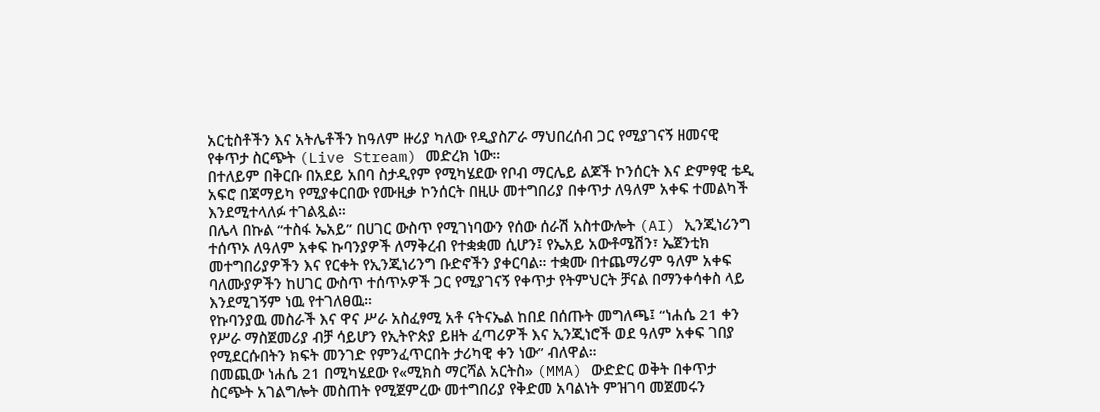አርቲስቶችን እና አትሌቶችን ከዓለም ዙሪያ ካለው የዲያስፖራ ማህበረሰብ ጋር የሚያገናኝ ዘመናዊ የቀጥታ ስርጭት (Live Stream) መድረክ ነው።
በተለይም በቅርቡ በአደይ አበባ ስታዲየም የሚካሄደው የቦብ ማርሌይ ልጆች ኮንሰርት እና ድምፃዊ ቴዲ አፍሮ በጃማይካ የሚያቀርበው የሙዚቃ ኮንሰርት በዚሁ መተግበሪያ በቀጥታ ለዓለም አቀፍ ተመልካች እንደሚተላለፉ ተገልጿል።
በሌላ በኩል “ተስፋ ኤአይ” በሀገር ውስጥ የሚገነባውን የሰው ሰራሽ አስተውሎት (AI) ኢንጂነሪንግ ተሰጥኦ ለዓለም አቀፍ ኩባንያዎች ለማቅረብ የተቋቋመ ሲሆን፤ የኤአይ አውቶሜሽን፣ ኤጀንቲክ መተግበሪያዎችን እና የርቀት የኢንጂነሪንግ ቡድኖችን ያቀርባል። ተቋሙ በተጨማሪም ዓለም አቀፍ ባለሙያዎችን ከሀገር ውስጥ ተሰጥኦዎች ጋር የሚያገናኝ የቀጥታ የትምህርት ቻናል በማንቀሳቀስ ላይ እንደሚገኝም ነዉ የተገለፀዉ።
የኩባንያዉ መስራች እና ዋና ሥራ አስፈፃሚ አቶ ናትናኤል ከበደ በሰጡት መግለጫ፤ “ነሐሴ 21 ቀን የሥራ ማስጀመሪያ ብቻ ሳይሆን የኢትዮጵያ ይዘት ፈጣሪዎች እና ኢንጂነሮች ወደ ዓለም አቀፍ ገበያ የሚደርሱበትን ክፍት መንገድ የምንፈጥርበት ታሪካዊ ቀን ነው” ብለዋል።
በመጪው ነሐሴ 21 በሚካሄደው የ«ሚክስ ማርሻል አርትስ» (MMA) ውድድር ወቅት በቀጥታ ስርጭት አገልግሎት መስጠት የሚጀምረው መተግበሪያ የቅድመ አባልነት ምዝገባ መጀመሩን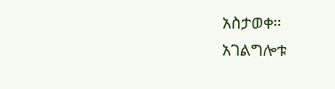አስታወቀ።
አገልግሎቱ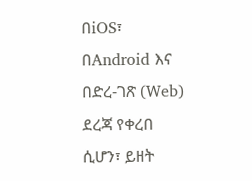በiOS፣ በAndroid እና በድረ-ገጽ (Web) ደረጃ የቀረበ ሲሆን፣ ይዘት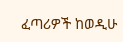ፈጣሪዎች ከወዲሁ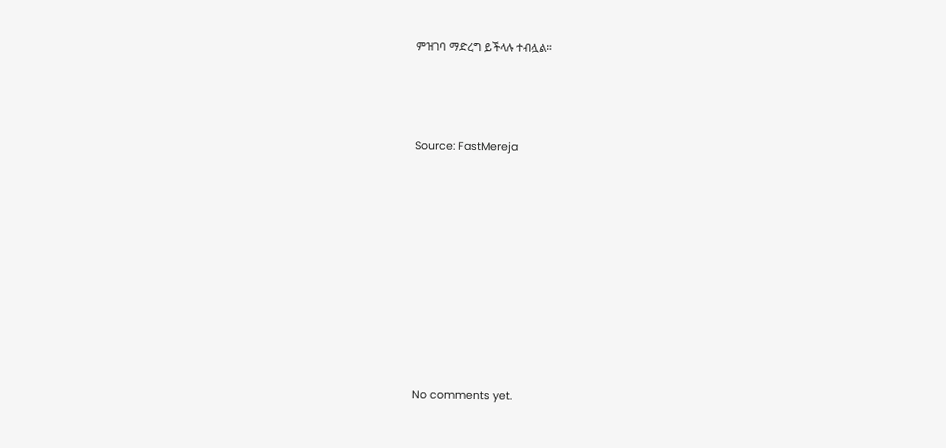ምዝገባ ማድረግ ይችላሉ ተብሏል።



Source: FastMereja









No comments yet.